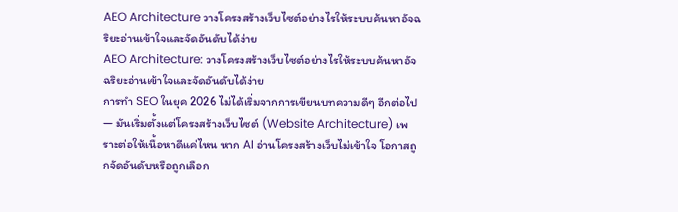AEO Architecture วางโครงสร้างเว็บไซต์อย่างไรให้ระบบค้นหาอัจฉริยะอ่านเข้าใจและจัดอันดับได้ง่าย
AEO Architecture: วางโครงสร้างเว็บไซต์อย่างไรให้ระบบค้นหาอัจฉริยะอ่านเข้าใจและจัดอันดับได้ง่าย
การทำ SEO ในยุค 2026 ไม่ได้เริ่มจากการเขียนบทความดีๆ อีกต่อไป — มันเริ่มตั้งแต่โครงสร้างเว็บไซต์ (Website Architecture) เพราะต่อให้เนื้อหาดีแค่ไหน หาก AI อ่านโครงสร้างเว็บไม่เข้าใจ โอกาสถูกจัดอันดับหรือถูกเลือก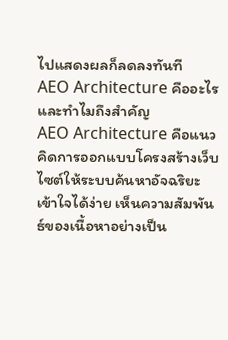ไปแสดงผลก็ลดลงทันที
AEO Architecture คืออะไรและทำไมถึงสำคัญ
AEO Architecture คือแนวคิดการออกแบบโครงสร้างเว็บไซต์ให้ระบบค้นหาอัจฉริยะเข้าใจได้ง่าย เห็นความสัมพันธ์ของเนื้อหาอย่างเป็น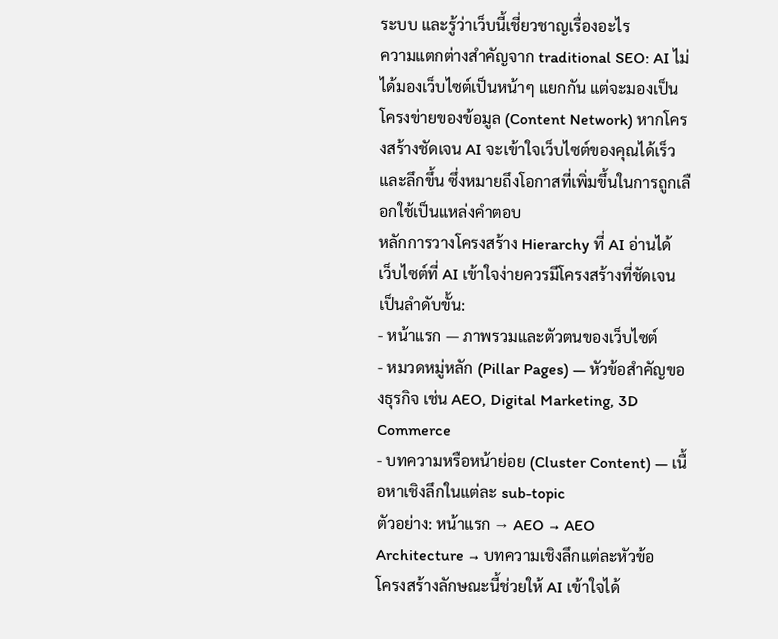ระบบ และรู้ว่าเว็บนี้เชี่ยวชาญเรื่องอะไร
ความแตกต่างสำคัญจาก traditional SEO: AI ไม่ได้มองเว็บไซต์เป็นหน้าๆ แยกกัน แต่จะมองเป็นโครงข่ายของข้อมูล (Content Network) หากโครงสร้างชัดเจน AI จะเข้าใจเว็บไซต์ของคุณได้เร็วและลึกขึ้น ซึ่งหมายถึงโอกาสที่เพิ่มขึ้นในการถูกเลือกใช้เป็นแหล่งคำตอบ
หลักการวางโครงสร้าง Hierarchy ที่ AI อ่านได้
เว็บไซต์ที่ AI เข้าใจง่ายควรมีโครงสร้างที่ชัดเจนเป็นลำดับขั้น:
- หน้าแรก — ภาพรวมและตัวตนของเว็บไซต์
- หมวดหมู่หลัก (Pillar Pages) — หัวข้อสำคัญของธุรกิจ เช่น AEO, Digital Marketing, 3D Commerce
- บทความหรือหน้าย่อย (Cluster Content) — เนื้อหาเชิงลึกในแต่ละ sub-topic
ตัวอย่าง: หน้าแรก → AEO → AEO Architecture → บทความเชิงลึกแต่ละหัวข้อ
โครงสร้างลักษณะนี้ช่วยให้ AI เข้าใจได้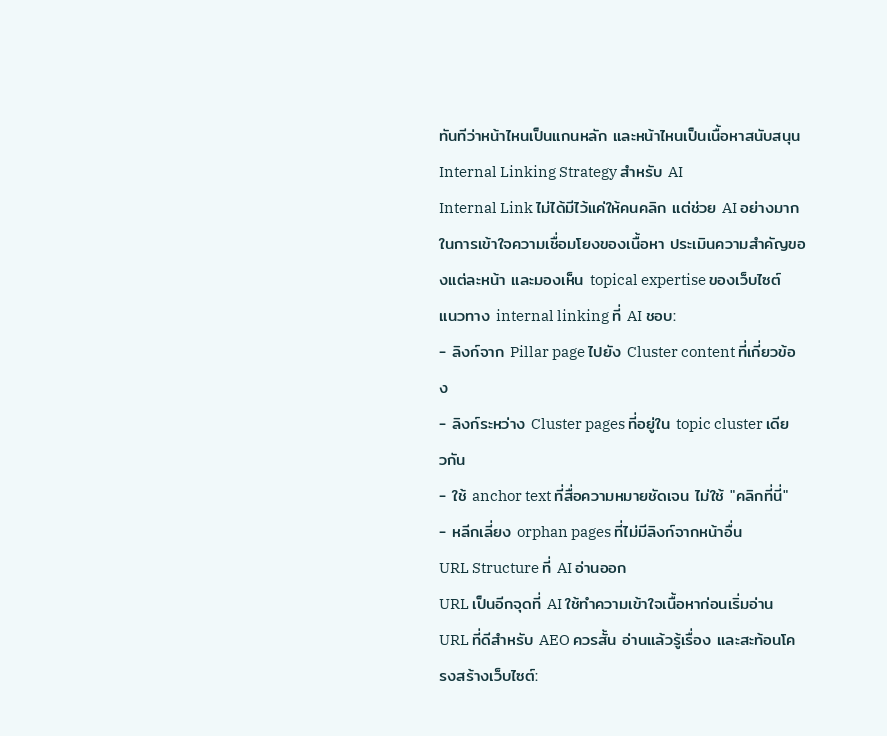ทันทีว่าหน้าไหนเป็นแกนหลัก และหน้าไหนเป็นเนื้อหาสนับสนุน
Internal Linking Strategy สำหรับ AI
Internal Link ไม่ได้มีไว้แค่ให้คนคลิก แต่ช่วย AI อย่างมากในการเข้าใจความเชื่อมโยงของเนื้อหา ประเมินความสำคัญของแต่ละหน้า และมองเห็น topical expertise ของเว็บไซต์
แนวทาง internal linking ที่ AI ชอบ:
- ลิงก์จาก Pillar page ไปยัง Cluster content ที่เกี่ยวข้อง
- ลิงก์ระหว่าง Cluster pages ที่อยู่ใน topic cluster เดียวกัน
- ใช้ anchor text ที่สื่อความหมายชัดเจน ไม่ใช้ "คลิกที่นี่"
- หลีกเลี่ยง orphan pages ที่ไม่มีลิงก์จากหน้าอื่น
URL Structure ที่ AI อ่านออก
URL เป็นอีกจุดที่ AI ใช้ทำความเข้าใจเนื้อหาก่อนเริ่มอ่าน URL ที่ดีสำหรับ AEO ควรสั้น อ่านแล้วรู้เรื่อง และสะท้อนโครงสร้างเว็บไซต์: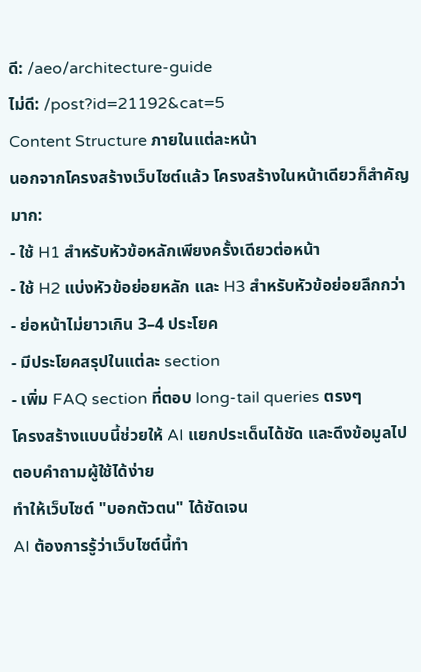ดี: /aeo/architecture-guide
ไม่ดี: /post?id=21192&cat=5
Content Structure ภายในแต่ละหน้า
นอกจากโครงสร้างเว็บไซต์แล้ว โครงสร้างในหน้าเดียวก็สำคัญมาก:
- ใช้ H1 สำหรับหัวข้อหลักเพียงครั้งเดียวต่อหน้า
- ใช้ H2 แบ่งหัวข้อย่อยหลัก และ H3 สำหรับหัวข้อย่อยลึกกว่า
- ย่อหน้าไม่ยาวเกิน 3–4 ประโยค
- มีประโยคสรุปในแต่ละ section
- เพิ่ม FAQ section ที่ตอบ long-tail queries ตรงๆ
โครงสร้างแบบนี้ช่วยให้ AI แยกประเด็นได้ชัด และดึงข้อมูลไปตอบคำถามผู้ใช้ได้ง่าย
ทำให้เว็บไซต์ "บอกตัวตน" ได้ชัดเจน
AI ต้องการรู้ว่าเว็บไซต์นี้ทำ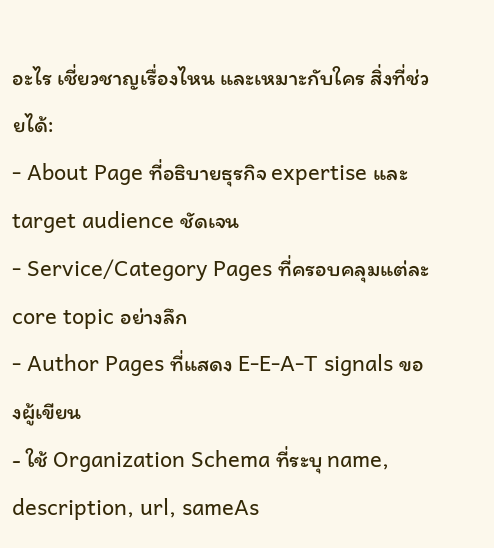อะไร เชี่ยวชาญเรื่องไหน และเหมาะกับใคร สิ่งที่ช่วยได้:
- About Page ที่อธิบายธุรกิจ expertise และ target audience ชัดเจน
- Service/Category Pages ที่ครอบคลุมแต่ละ core topic อย่างลึก
- Author Pages ที่แสดง E-E-A-T signals ของผู้เขียน
- ใช้ Organization Schema ที่ระบุ name, description, url, sameAs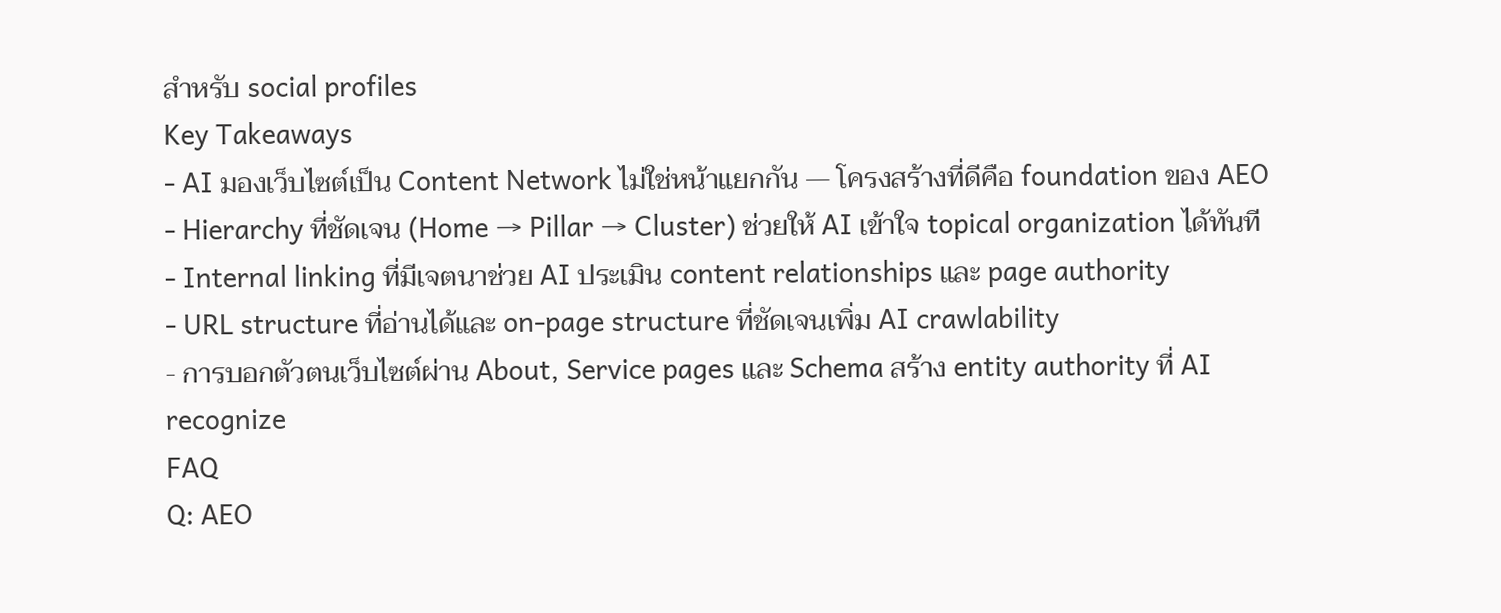สำหรับ social profiles
Key Takeaways
- AI มองเว็บไซต์เป็น Content Network ไม่ใช่หน้าแยกกัน — โครงสร้างที่ดีคือ foundation ของ AEO
- Hierarchy ที่ชัดเจน (Home → Pillar → Cluster) ช่วยให้ AI เข้าใจ topical organization ได้ทันที
- Internal linking ที่มีเจตนาช่วย AI ประเมิน content relationships และ page authority
- URL structure ที่อ่านได้และ on-page structure ที่ชัดเจนเพิ่ม AI crawlability
- การบอกตัวตนเว็บไซต์ผ่าน About, Service pages และ Schema สร้าง entity authority ที่ AI recognize
FAQ
Q: AEO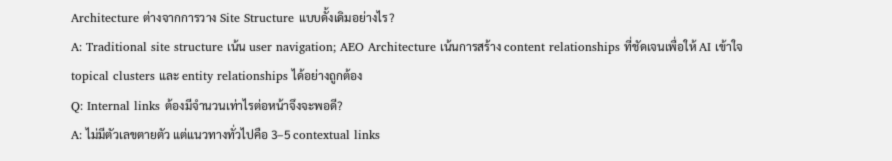Architecture ต่างจากการวาง Site Structure แบบดั้งเดิมอย่างไร?
A: Traditional site structure เน้น user navigation; AEO Architecture เน้นการสร้าง content relationships ที่ชัดเจนเพื่อให้ AI เข้าใจ topical clusters และ entity relationships ได้อย่างถูกต้อง
Q: Internal links ต้องมีจำนวนเท่าไรต่อหน้าจึงจะพอดี?
A: ไม่มีตัวเลขตายตัว แต่แนวทางทั่วไปคือ 3–5 contextual links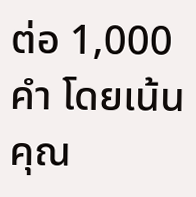ต่อ 1,000 คำ โดยเน้นคุณ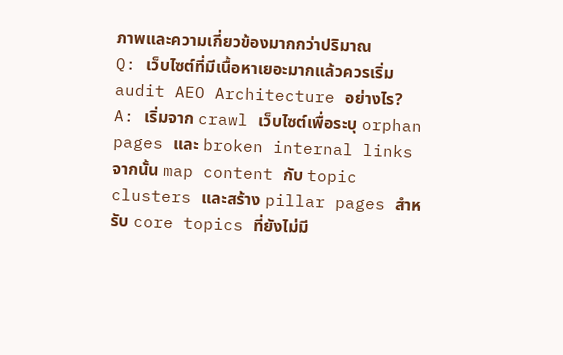ภาพและความเกี่ยวข้องมากกว่าปริมาณ
Q: เว็บไซต์ที่มีเนื้อหาเยอะมากแล้วควรเริ่ม audit AEO Architecture อย่างไร?
A: เริ่มจาก crawl เว็บไซต์เพื่อระบุ orphan pages และ broken internal links จากนั้น map content กับ topic clusters และสร้าง pillar pages สำหรับ core topics ที่ยังไม่มี